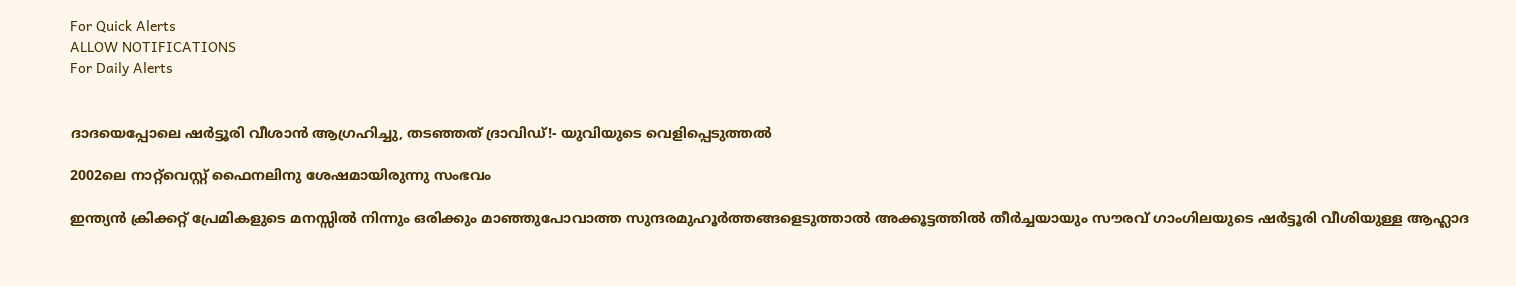For Quick Alerts
ALLOW NOTIFICATIONS
For Daily Alerts


ദാദയെപ്പോലെ ഷര്‍ട്ടൂരി വീശാന്‍ ആഗ്രഹിച്ചു, തടഞ്ഞത് ദ്രാവിഡ്!- യുവിയുടെ വെളിപ്പെടുത്തല്‍

2002ലെ നാറ്റ്‌വെസ്റ്റ് ഫൈനലിനു ശേഷമായിരുന്നു സംഭവം

ഇന്ത്യന്‍ ക്രിക്കറ്റ് പ്രേമികളുടെ മനസ്സില്‍ നിന്നും ഒരിക്കും മാഞ്ഞുപോവാത്ത സുന്ദരമുഹൂര്‍ത്തങ്ങളെടുത്താല്‍ അക്കൂട്ടത്തില്‍ തീര്‍ച്ചയായും സൗരവ് ഗാംഗിലയുടെ ഷര്‍ട്ടൂരി വീശിയുള്ള ആഹ്ലാദ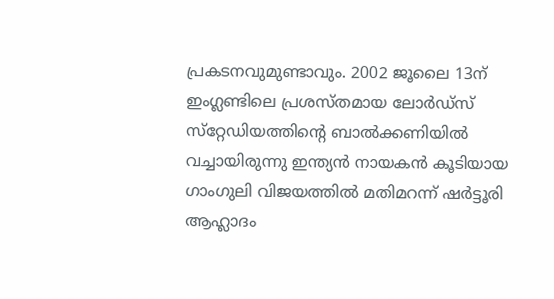പ്രകടനവുമുണ്ടാവും. 2002 ജൂലൈ 13ന് ഇംഗ്ലണ്ടിലെ പ്രശസ്തമായ ലോര്‍ഡ്‌സ് സ്‌റ്റേഡിയത്തിന്റെ ബാല്‍ക്കണിയില്‍ വച്ചായിരുന്നു ഇന്ത്യന്‍ നായകന്‍ കൂടിയായ ഗാംഗുലി വിജയത്തില്‍ മതിമറന്ന് ഷര്‍ട്ടൂരി ആഹ്ലാദം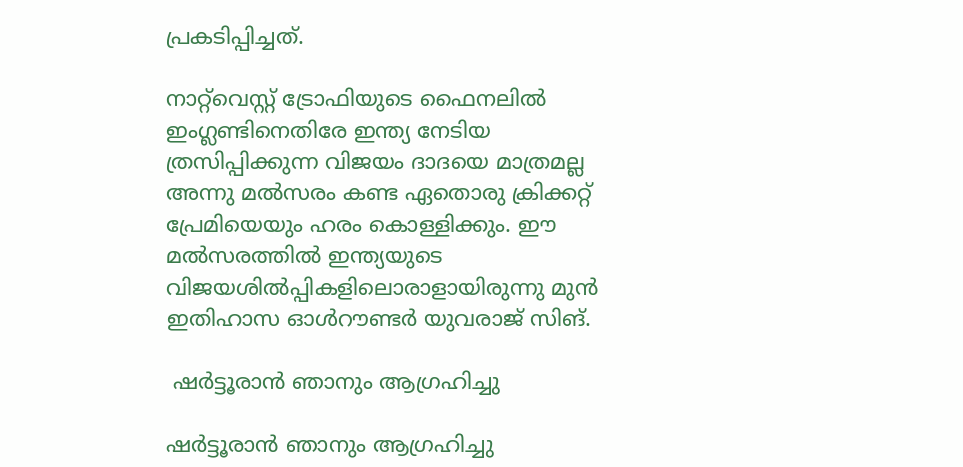പ്രകടിപ്പിച്ചത്.

നാറ്റ്‌വെസ്റ്റ് ട്രോഫിയുടെ ഫൈനലില്‍ ഇംഗ്ലണ്ടിനെതിരേ ഇന്ത്യ നേടിയ ത്രസിപ്പിക്കുന്ന വിജയം ദാദയെ മാത്രമല്ല അന്നു മല്‍സരം കണ്ട ഏതൊരു ക്രിക്കറ്റ് പ്രേമിയെയും ഹരം കൊള്ളിക്കും. ഈ മല്‍സരത്തില്‍ ഇന്ത്യയുടെ വിജയശില്‍പ്പികളിലൊരാളായിരുന്നു മുന്‍ ഇതിഹാസ ഓള്‍റൗണ്ടര്‍ യുവരാജ് സിങ്.

 ഷര്‍ട്ടൂരാന്‍ ഞാനും ആഗ്രഹിച്ചു

ഷര്‍ട്ടൂരാന്‍ ഞാനും ആഗ്രഹിച്ചു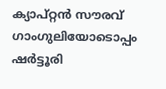ക്യാപ്റ്റന്‍ സൗരവ് ഗാംഗുലിയോടൊപ്പം ഷര്‍ട്ടൂരി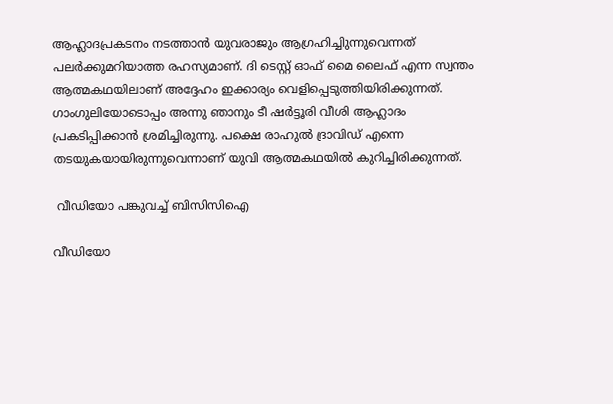ആഹ്ലാദപ്രകടനം നടത്താന്‍ യുവരാജും ആഗ്രഹിച്ചിുന്നുവെന്നത് പലര്‍ക്കുമറിയാത്ത രഹസ്യമാണ്. ദി ടെസ്റ്റ് ഓഫ് മൈ ലൈഫ് എന്ന സ്വന്തം ആത്മകഥയിലാണ് അദ്ദേഹം ഇക്കാര്യം വെളിപ്പെടുത്തിയിരിക്കുന്നത്.
ഗാംഗുലിയോടൊപ്പം അന്നു ഞാനും ടീ ഷര്‍ട്ടൂരി വീശി ആഹ്ലാദം പ്രകടിപ്പിക്കാന്‍ ശ്രമിച്ചിരുന്നു. പക്ഷെ രാഹുല്‍ ദ്രാവിഡ് എന്നെ തടയുകയായിരുന്നുവെന്നാണ് യുവി ആത്മകഥയില്‍ കുറിച്ചിരിക്കുന്നത്.

 വീഡിയോ പങ്കുവച്ച് ബിസിസിഐ

വീഡിയോ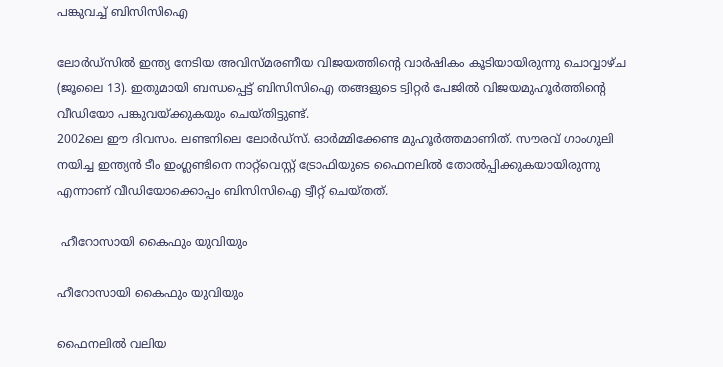പങ്കുവച്ച് ബിസിസിഐ

ലോര്‍ഡ്‌സില്‍ ഇന്ത്യ നേടിയ അവിസ്മരണീയ വിജയത്തിന്റെ വാര്‍ഷികം കൂടിയായിരുന്നു ചൊവ്വാഴ്ച (ജൂലൈ 13). ഇതുമായി ബന്ധപ്പെട്ട് ബിസിസിഐ തങ്ങളുടെ ട്വിറ്റര്‍ പേജില്‍ വിജയമുഹൂര്‍ത്തിന്റെ വീഡിയോ പങ്കുവയ്ക്കുകയും ചെയ്തിട്ടുണ്ട്.
2002ലെ ഈ ദിവസം. ലണ്ടനിലെ ലോര്‍ഡ്‌സ്. ഓര്‍മ്മിക്കേണ്ട മുഹൂര്‍ത്തമാണിത്. സൗരവ് ഗാംഗുലി നയിച്ച ഇന്ത്യന്‍ ടീം ഇംഗ്ലണ്ടിനെ നാറ്റ്‌വെസ്റ്റ് ട്രോഫിയുടെ ഫൈനലില്‍ തോല്‍പ്പിക്കുകയായിരുന്നു എന്നാണ് വീഡിയോക്കൊപ്പം ബിസിസിഐ ട്വീറ്റ് ചെയ്തത്.

 ഹീറോസായി കൈഫും യുവിയും

ഹീറോസായി കൈഫും യുവിയും

ഫൈനലില്‍ വലിയ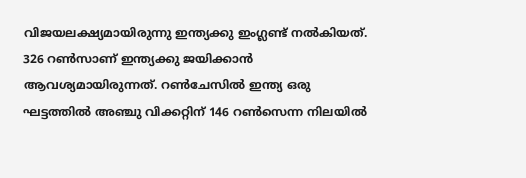വിജയലക്ഷ്യമായിരുന്നു ഇന്ത്യക്കു ഇംഗ്ലണ്ട് നല്‍കിയത്. 326 റണ്‍സാണ് ഇന്ത്യക്കു ജയിക്കാന്‍ ആവശ്യമായിരുന്നത്. റണ്‍ചേസില്‍ ഇന്ത്യ ഒരു ഘട്ടത്തില്‍ അഞ്ചു വിക്കറ്റിന് 146 റണ്‍സെന്ന നിലയില്‍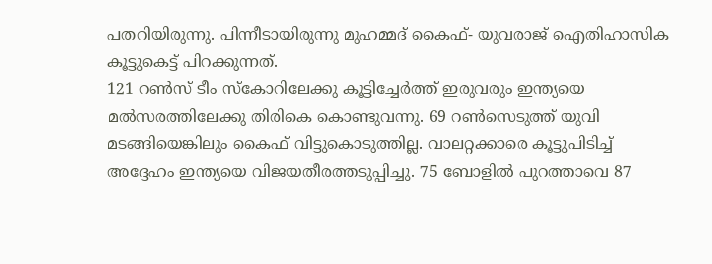പതറിയിരുന്നു. പിന്നീടായിരുന്നു മുഹമ്മദ് കൈഫ്- യുവരാജ് ഐതിഹാസിക കൂട്ടുകെട്ട് പിറക്കുന്നത്.
121 റണ്‍സ് ടീം സ്‌കോറിലേക്കു കൂട്ടിച്ചേര്‍ത്ത് ഇരുവരും ഇന്ത്യയെ മല്‍സരത്തിലേക്കു തിരികെ കൊണ്ടുവന്നു. 69 റണ്‍സെടുത്ത് യുവി മടങ്ങിയെങ്കിലും കൈഫ് വിട്ടുകൊടുത്തില്ല. വാലറ്റക്കാരെ കൂട്ടുപിടിച്ച് അദ്ദേഹം ഇന്ത്യയെ വിജയതീരത്തടുപ്പിച്ചു. 75 ബോളില്‍ പുറത്താവെ 87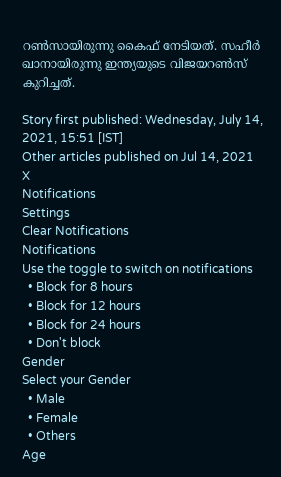റണ്‍സായിരുന്നു കൈഫ് നേടിയത്. സഹീര്‍ ഖാനായിരുന്നു ഇന്ത്യയുടെ വിജയറണ്‍സ് കുറിച്ചത്.

Story first published: Wednesday, July 14, 2021, 15:51 [IST]
Other articles published on Jul 14, 2021
X
Notifications
Settings
Clear Notifications
Notifications
Use the toggle to switch on notifications
  • Block for 8 hours
  • Block for 12 hours
  • Block for 24 hours
  • Don't block
Gender
Select your Gender
  • Male
  • Female
  • Others
Age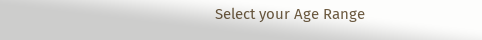Select your Age Range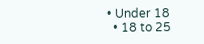• Under 18
  • 18 to 25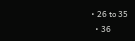• 26 to 35
  • 36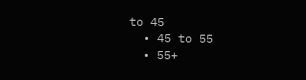to 45
  • 45 to 55
  • 55+